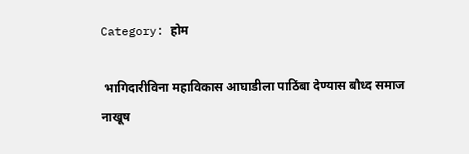Category: होम

 भागिदारीविना महाविकास आघाडीला पाठिंबा देण्यास बौध्द समाज नाखूष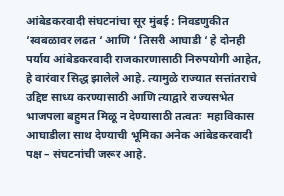आंबेडकरवादी संघटनांचा सूर मुंबई : निवडणुकीत ‘स्वबळावर लढत ‘ आणि ‘ तिसरी आघाडी ‘ हे दोनही पर्याय आंबेडकरवादी राजकारणासाठी निरुपयोगी आहेत, हे वारंवार सिद्ध झालेले आहे. त्यामुळे राज्यात सत्तांतराचे उद्दिष्ट साध्य करण्यासाठी आणि त्याद्वारे राज्यसभेत भाजपला बहुमत मिळू न देण्यासाठी तत्वतः  महाविकास आघाडीला साथ देण्याची भूमिका अनेक आंबेडकरवादी पक्ष – संघटनांची जरूर आहे.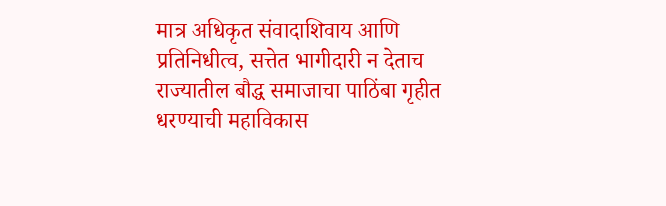मात्र अधिकृत संवादाशिवाय आणि प्रतिनिधीत्व, सत्तेत भागीदारी न देताच राज्यातील बौद्ध समाजाचा पाठिंबा गृहीत धरण्याची महाविकास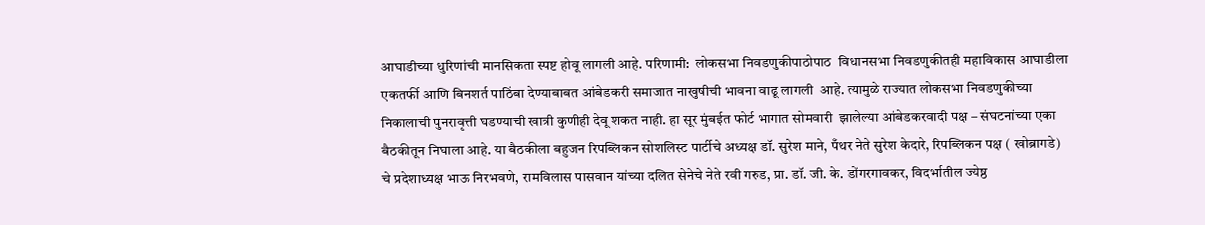आघाडीच्या धुरिणांची मानसिकता स्पष्ट होवू लागली आहे. परिणामी:  लोकसभा निवडणुकीपाठोपाठ  विधानसभा निवडणुकीतही महाविकास आघाडीला एकतर्फी आणि बिनशर्त पाठिंबा देण्याबाबत आंबेडकरी समाजात नाखुषीची भावना वाढू लागली  आहे. त्यामुळे राज्यात लोकसभा निवडणुकीच्या निकालाची पुनरावृत्ती घडण्याची खात्री कुणीही देवू शकत नाही. हा सूर मुंबईत फोर्ट भागात सोमवारी  झालेल्या आंबेडकरवादी पक्ष – संघटनांच्या एका बैठकीतून निघाला आहे. या बैठकीला बहुजन रिपब्लिकन सोशलिस्ट पार्टीचे अध्यक्ष डॉ. सुरेश माने, पँथर नेते सुरेश केदारे, रिपब्लिकन पक्ष ( खोब्रागडे) चे प्रदेशाध्यक्ष भाऊ निरभवणे, रामविलास पासवान यांच्या दलित सेनेचे नेते रवी गरुड, प्रा. डॉ. जी. के. डोंगरगावकर, विदर्भातील ज्येष्ठ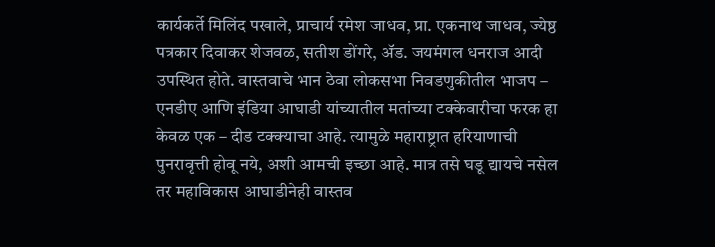कार्यकर्ते मिलिंद पखाले, प्राचार्य रमेश जाधव, प्रा. एकनाथ जाधव, ज्येष्ठ पत्रकार दिवाकर शेजवळ, सतीश डोंगरे, ॲड. जयमंगल धनराज आदी उपस्थित होते. वास्तवाचे भान ठेवा लोकसभा निवडणुकीतील भाजप – एनडीए आणि इंडिया आघाडी यांच्यातील मतांच्या टक्केवारीचा फरक हा केवळ एक – दीड टक्क्याचा आहे. त्यामुळे महाराष्ट्रात हरियाणाची पुनरावृत्ती होवू नये, अशी आमची इच्छा आहे. मात्र तसे घडू द्यायचे नसेल तर महाविकास आघाडीनेही वास्तव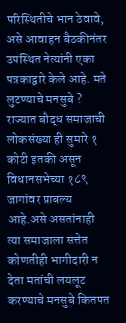परिस्थितीचे भान ठेवावे, असे आवाहन बैठकीनंतर  उपस्थित नेत्यांनी एका पत्रकाद्वारे केले आहे. मते लुटण्याचे मनसुबे ? राज्यात बौद्ध समाजाची लोकसंख्या ही सुमारे १ कोटी इतकी असून  विधानसभेच्या १८९ जागांवर प्राबल्य आहे.असे असतांनाही त्या समाजाला सत्तेत कोणतीही भागीदारी न देता मतांची लयलूट करण्याचे मनसुबे कितपत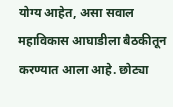योग्य आहेत, असा सवाल महाविकास आघाडीला बैठकीतून करण्यात आला आहे. छोट्या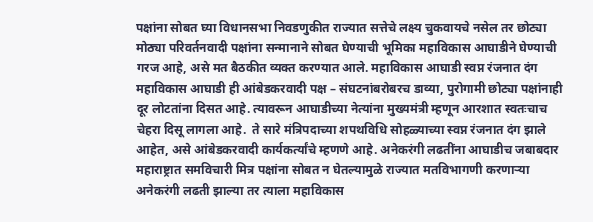पक्षांना सोबत घ्या विधानसभा निवडणुकीत राज्यात सत्तेचे लक्ष्य चुकवायचे नसेल तर छोट्या मोठ्या परिवर्तनवादी पक्षांना सन्मानाने सोबत घेण्याची भूमिका महाविकास आघाडीने घेण्याची गरज आहे, असे मत बैठकीत व्यक्त करण्यात आले. महाविकास आघाडी स्वप्न रंजनात दंग महाविकास आघाडी ही आंबेडकरवादी पक्ष – संघटनांबरोबरच डाव्या, पुरोगामी छोट्या पक्षांनाही दूर लोटतांना दिसत आहे. त्यावरून आघाडीच्या नेत्यांना मुख्यमंत्री म्हणून आरशात स्वतःचाच चेहरा दिसू लागला आहे.  ते सारे मंत्रिपदाच्या शपथविधि सोहळ्याच्या स्वप्न रंजनात दंग झाले आहेत, असे आंबेडकरवादी कार्यकर्त्यांचे म्हणणे आहे. अनेकरंगी लढतींना आघाडीच जबाबदार महाराष्ट्रात समविचारी मित्र पक्षांना सोबत न घेतल्यामुळे राज्यात मतविभागणी करणाऱ्या अनेकरंगी लढती झाल्या तर त्याला महाविकास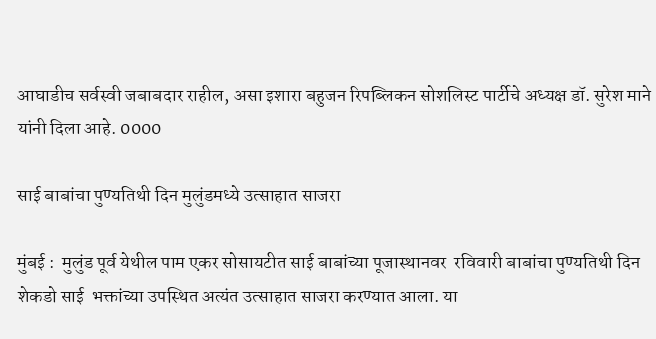आघाडीच सर्वस्वी जबाबदार राहील, असा इशारा बहुजन रिपब्लिकन सोशलिस्ट पार्टीचे अध्यक्ष डॉ. सुरेश माने यांनी दिला आहे. 0000

साई बाबांचा पुण्यतिथी दिन मुलुंडमध्ये उत्साहात साजरा

मुंबई :  मुलुंड पूर्व येथील पाम एकर सोसायटीत साई बाबांच्या पूजास्थानवर  रविवारी बाबांचा पुण्यतिथी दिन शेकडो साई  भक्तांच्या उपस्थित अत्यंत उत्साहात साजरा करण्यात आला. या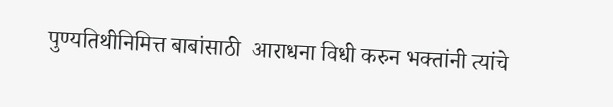पुण्यतिथीनिमित्त बाबांसाठी  आराधना विधी करुन भक्तांनी त्यांचे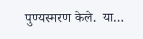पुण्यस्मरण केले.  या…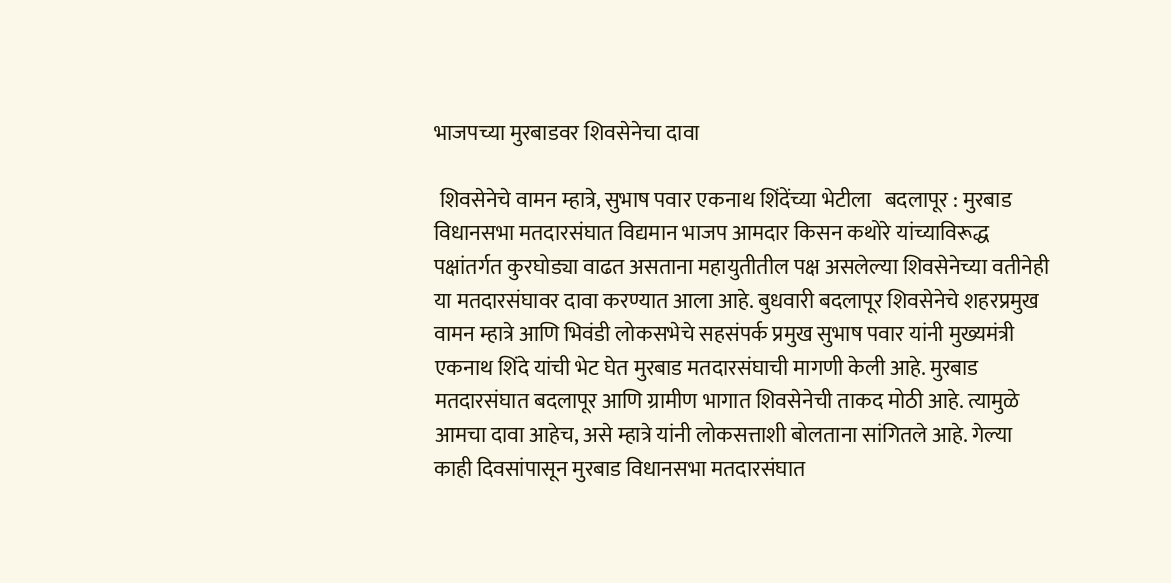भाजपच्या मुरबाडवर शिवसेनेचा दावा

 शिवसेनेचे वामन म्हात्रे, सुभाष पवार एकनाथ शिंदेंच्या भेटीला   बदलापूर : मुरबाड विधानसभा मतदारसंघात विद्यमान भाजप आमदार किसन कथोरे यांच्याविरूद्ध पक्षांतर्गत कुरघोड्या वाढत असताना महायुतीतील पक्ष असलेल्या शिवसेनेच्या वतीनेही या मतदारसंघावर दावा करण्यात आला आहे. बुधवारी बदलापूर शिवसेनेचे शहरप्रमुख वामन म्हात्रे आणि भिवंडी लोकसभेचे सहसंपर्क प्रमुख सुभाष पवार यांनी मुख्यमंत्री एकनाथ शिंदे यांची भेट घेत मुरबाड मतदारसंघाची मागणी केली आहे. मुरबाड मतदारसंघात बदलापूर आणि ग्रामीण भागात शिवसेनेची ताकद मोठी आहे. त्यामुळे आमचा दावा आहेच, असे म्हात्रे यांनी लोकसत्ताशी बोलताना सांगितले आहे. गेल्या काही दिवसांपासून मुरबाड विधानसभा मतदारसंघात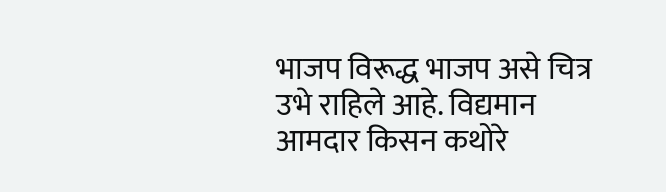भाजप विरूद्ध भाजप असे चित्र उभे राहिले आहे. विद्यमान आमदार किसन कथोरे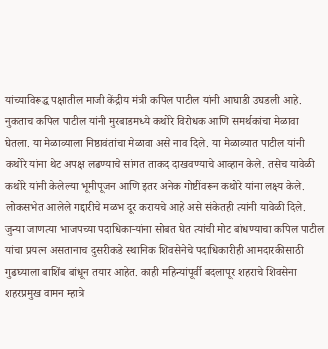यांच्याविरूद्ध पक्षातील माजी केंद्रीय मंत्री कपिल पाटील यांनी आघाडी उघडली आहे. नुकताच कपिल पाटील यांनी मुरबाडमध्ये कथोरे विरोधक आणि समर्थकांचा मेळावा घेतला. या मेळाव्याला निष्ठावंतांचा मेळावा असे नाव दिले. या मेळाव्यात पाटील यांनी कथोरे यांना थेट अपक्ष लढण्याचे सांगत ताकद दाखवण्याचे आव्हान केले. तसेच यावेळी कथोरे यांनी केलेल्या भूमीपूजन आणि इतर अनेक गोष्टींवरून कथोरे यांना लक्ष्य केले. लोकसभेत आलेले गद्दारीचे मळभ दूर करायचे आहे असे संकेतही त्यांनी यावेळी दिले. जुन्या जाणत्या भाजपच्या पदाधिकाऱ्यांना सोबत घेत त्यांची मोट बांधण्याचा कपिल पाटील यांचा प्रयत्न असतानाच दुसरीकडे स्थानिक शिवसेनेचे पदाधिकारीही आमदारकीसाठी गुढघ्याला बाशिंब बांधून तयार आहेत. काही महिन्यांपूर्वी बदलापूर शहराचे शिवसेना शहरप्रमुख वामन म्हात्रे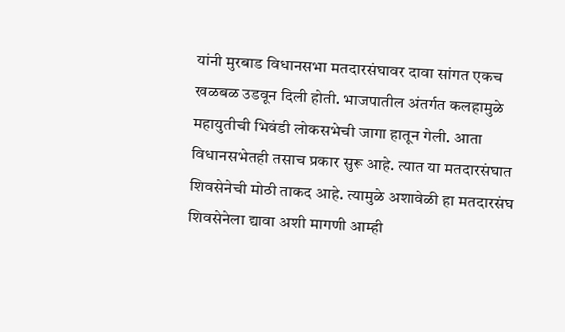यांनी मुरबाड विधानसभा मतदारसंघावर दावा सांगत एकच खळबळ उडवून दिली होती. भाजपातील अंतर्गत कलहामुळे महायुतीची भिवंडी लोकसभेची जागा हातून गेली. आता विधानसभेतही तसाच प्रकार सुरू आहे. त्यात या मतदारसंघात शिवसेनेची मोठी ताकद आहे. त्यामुळे अशावेळी हा मतदारसंघ शिवसेनेला द्यावा अशी मागणी आम्ही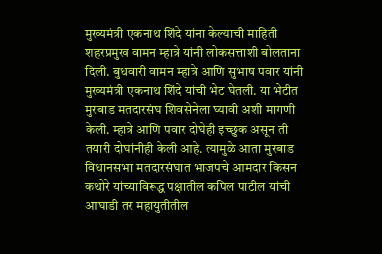मुख्यमंत्री एकनाथ शिंदे यांना केल्याची माहिती शहरप्रमुख वामन म्हात्रे यांनी लोकसत्ताशी बोलताना दिली. बुधवारी वामन म्हात्रे आणि सुभाष पवार यांनी मुख्यमंत्री एकनाथ शिंदे यांची भेट घेतली. या भेटीत मुरबाड मतदारसंघ शिवसेनेला घ्यावी अशी मागणी केली. म्हात्रे आणि पवार दोघेही इच्छुक असून ती तयारी दोघांनीही केली आहे. त्यामुळे आता मुरबाड विधानसभा मतदारसंघात भाजपचे आमदार किसन कथोरे यांच्याविरूद्ध पक्षातील कपिल पाटील यांची आघाडी तर महायुतीतील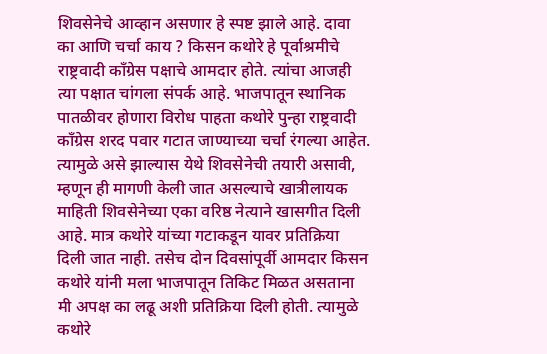शिवसेनेचे आव्हान असणार हे स्पष्ट झाले आहे. दावा का आणि चर्चा काय ? किसन कथोरे हे पूर्वाश्रमीचे राष्ट्रवादी कॉंग्रेस पक्षाचे आमदार होते. त्यांचा आजही त्या पक्षात चांगला संपर्क आहे. भाजपातून स्थानिक पातळीवर होणारा विरोध पाहता कथोरे पुन्हा राष्ट्रवादी कॉंग्रेस शरद पवार गटात जाण्याच्या चर्चा रंगल्या आहेत. त्यामुळे असे झाल्यास येथे शिवसेनेची तयारी असावी, म्हणून ही मागणी केली जात असल्याचे खात्रीलायक माहिती शिवसेनेच्या एका वरिष्ठ नेत्याने खासगीत दिली आहे. मात्र कथोरे यांच्या गटाकडून यावर प्रतिक्रिया दिली जात नाही. तसेच दोन दिवसांपूर्वी आमदार किसन कथोरे यांनी मला भाजपातून तिकिट मिळत असताना मी अपक्ष का लढू अशी प्रतिक्रिया दिली होती. त्यामुळे कथोरे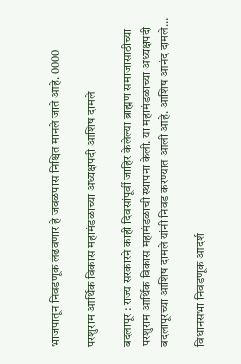भाजपातून निवडणूक लढवणार हे जवळपास निश्चित मानले जाते आहे. 0000

परशुराम आर्थिक विकास महामंडळाच्या अध्यक्षपदी आशिष दामले

बदलापूर : राज्य सरकारने काही दिवसांपूर्वी जाहिर केलेल्या ब्राह्मण समाजासाठीच्या परशुराम आर्थिक विकास महामंडळाची स्थापना केली. या महामंडळाच्या अध्यक्षपदी बदलापूरच्या आशिष दामले यांनी निवड करण्यात आली आहे. आशिष आनंद दामले…

विधानसभा निवडणूक आदर्श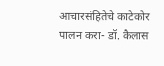आचारसंहितेचे काटेकोर पालन करा- डॉ. कैलास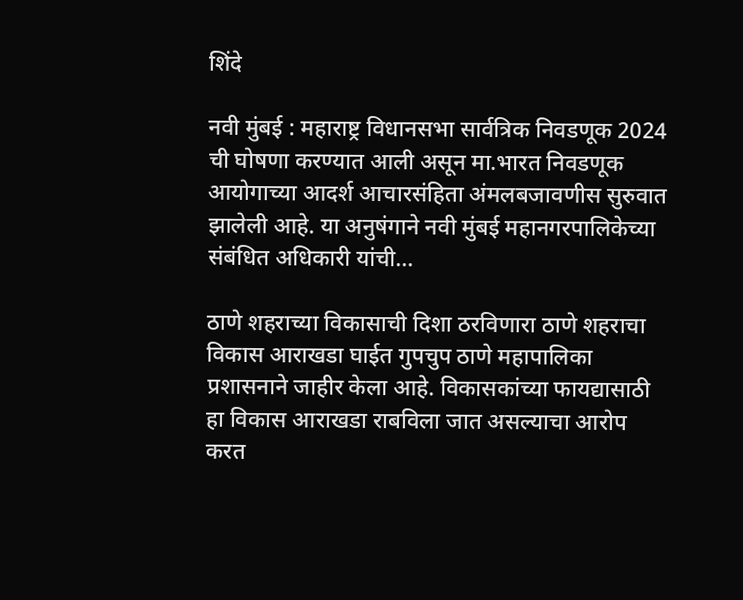शिंदे

नवी मुंबई : महाराष्ट्र विधानसभा सार्व‍त्रिक निवडणूक 2024 ची घोषणा करण्यात आली असून मा.भारत निवडणूक आयोगाच्या आदर्श आचारसंहिता अंमलबजावणीस सुरुवात झालेली आहे. या अनुषंगाने नवी मुंबई महानगरपालिकेच्या संबंधित अधिकारी यांची…

ठाणे शहराच्या विकासाची दिशा ठरविणारा ठाणे शहराचा विकास आराखडा घाईत गुपचुप ठाणे महापालिका प्रशासनाने जाहीर केला आहे. विकासकांच्या फायद्यासाठी हा विकास आराखडा राबविला जात असल्याचा आरोप करत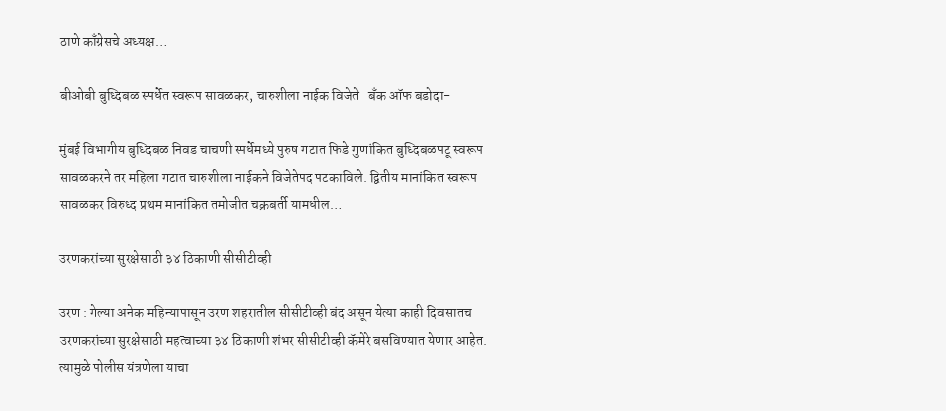ठाणे काँग्रेसचे अध्यक्ष…

बीओबी बुध्दिबळ स्पर्धेत स्वरूप सावळकर, चारुशीला नाईक विजेते   बँक ऑफ बडोदा-

मुंबई विभागीय बुध्दिबळ निवड चाचणी स्पर्धेमध्ये पुरुष गटात फिडे गुणांकित बुध्दिबळपटू स्वरूप सावळकरने तर महिला गटात चारुशीला नाईकने विजेतेपद पटकाविले. द्वितीय मानांकित स्वरूप सावळकर विरुध्द प्रथम मानांकित तमोजीत चक्रबर्ती यामधील…

उरणकरांच्या सुरक्षेसाठी ३४ ठिकाणी सीसीटीव्ही

उरण : गेल्या अनेक महिन्यापासून उरण शहरातील सीसीटीव्ही बंद असून येत्या काही दिवसातच उरणकरांच्या सुरक्षेसाठी महत्वाच्या ३४ ठिकाणी शंभर सीसीटीव्ही कॅमेरे बसविण्यात येणार आहेत. त्यामुळे पोलीस यंत्रणेला याचा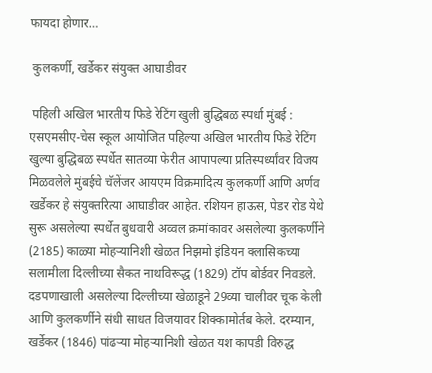फायदा होणार…

 कुलकर्णी, खर्डेकर संयुक्त आघाडीवर

 पहिली अखिल भारतीय फिडे रेटिंग खुली बुद्धिबळ स्पर्धा मुंबई : एसएमसीए-चेस स्कूल आयोजित पहिल्या अखिल भारतीय फिडे रेटिंग खुल्या बुद्धिबळ स्पर्धेत सातव्या फेरीत आपापल्या प्रतिस्पर्ध्यांवर विजय मिळवलेले मुंबईचे चॅलेंजर आयएम विक्रमादित्य कुलकर्णी आणि अर्णव खर्डेकर हे संयुक्तरित्या आघाडीवर आहेत. रशियन हाऊस, पेडर रोड येथे सुरू असलेल्या स्पर्धेत बुधवारी अव्वल क्रमांकावर असलेल्या कुलकर्णीने (2185) काळ्या मोहऱ्यानिशी खेळत निझमो इंडियन क्लासिकच्या सलामीला दिल्लीच्या सैकत नाथविरूद्ध (1829) टॉप बोर्डवर निवडले. दडपणाखाली असलेल्या दिल्लीच्या खेळाडूने 29व्या चालीवर चूक केली आणि कुलकर्णीने संधी साधत विजयावर शिक्कामोर्तब केले. दरम्यान, खर्डेकर (1846) पांढऱ्या मोहऱ्यानिशी खेळत यश कापडी विरुद्ध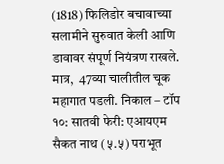(1818) फिलिडोर बचावाच्या सलामीने सुरुवात केली आणि डावावर संपूर्ण नियंत्रण राखले. मात्र,  47व्या चालीतील चूक महागात पडली. निकाल – टॉप १०: सातवी फेरी: एआयएम सैकत नाथ (५.५) पराभूत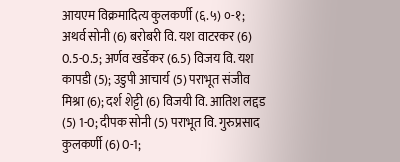आयएम विक्रमादित्य कुलकर्णी (६.५) ०-१; अथर्व सोनी (6) बरोबरी वि. यश वाटरकर (6) 0.5-0.5; अर्णव खर्डेकर (6.5) विजय वि. यश कापडी (5); उडुपी आचार्य (5) पराभूत संजीव मिश्रा (6); दर्श शेट्टी (6) विजयी वि. आतिश लद्दड (5) 1-0; दीपक सोनी (5) पराभूत वि. गुरुप्रसाद कुलकर्णी (6) 0-1;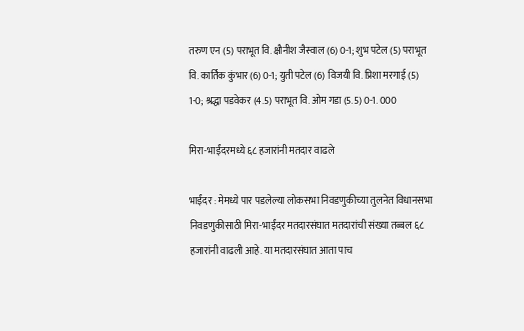तरुण एन (5) पराभूत वि. क्षौनीश जैस्वाल (6) 0-1; शुभ पटेल (5) पराभूत वि. कार्तिक कुंभार (6) 0-1; युती पटेल (6) विजयी वि. प्रिशा मरगाई (5) 1-0; श्रद्धा पडवेकर (4.5) पराभूत वि. ओम गडा (5.5) 0-1. 000

मिरा-भाईंदरमध्ये ६८ हजारांनी मतदार वाढले

भाईंदर : मेमध्ये पार पडलेल्या लोकसभा निवडणुकीच्या तुलनेत विधानसभा निवडणुकीसाठी मिरा-भाईंदर मतदारसंघात मतदारांची संख्या तब्बल ६८ हजारांनी वाढली आहे. या मतदारसंघात आता पाच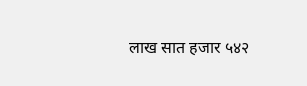लाख सात हजार ५४२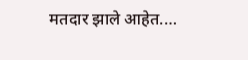मतदार झाले आहेत.…